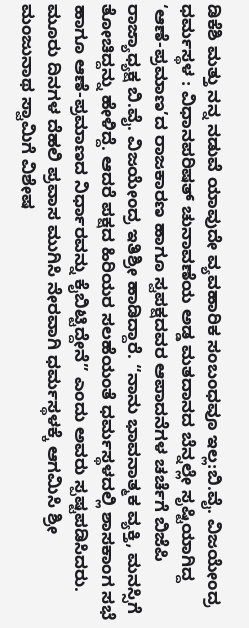ಡಿಕೆಶಿ ಮತ್ತು ನನ್ನ ನಡುವೆ ಯಾವುದೇ ವ್ಯವಹಾರಿಕ ಸಂಬಂಧವೂ ಇಲ್ಲ:ಬಿ.ವೈ. ವಿಜಯೇಂದ್ರ
ಧರ್ಮಸ್ಥಳ : ವಿಧಾನಪರಿಷತ್ ಚುನಾವಣೆಯ ಅಡ್ಡ ಮತದಾನದ ಬೆನ್ನಲ್ಲೇ ಸೃಷ್ಟಿಯಾಗಿದ್ದ ‘ಆಣೆ-ಪ್ರಮಾಣ’ದ ರಾಜಕಾರಣ ಹಾಗೂ ಸ್ವಪಕ್ಷದವರ ಆಪಾದನೆಗಳ ಚರ್ಚೆಗೆ ಬಿಜೆಪಿ ರಾಜ್ಯಾಧ್ಯಕ್ಷ ಬಿ.ವೈ. ವಿಜಯೇಂದ್ರ ಇತಿಶ್ರೀ ಹಾಡಿದ್ದಾರೆ. “ನಾನು ಭಾವನಾತ್ಮಕ ವ್ಯಕ್ತಿ, ಮನಸ್ಸಿಗೆ ತೋಚಿದ್ದನ್ನು ಹೇಳಿದ್ದೆ. ಆದರೆ ಪಕ್ಷದ ಹಿರಿಯರ ಸಲಹೆಯಂತೆ ಧರ್ಮಸ್ಥಳದಲ್ಲಿ ಶಾಸಕಾಂಗ ಸಭೆ ಹಾಗೂ ಆಣೆ-ಪ್ರಮಾಣದ ನಿರ್ಧಾರವನ್ನು ಕೈಬಿಟ್ಟಿದ್ದೇನೆ” ಎಂದು ಅವರು ಸ್ಪಷ್ಟಪಡಿಸಿದರು. ಮೂರು ದಿನಗಳ ದೆಹಲಿ ಪ್ರವಾಸ ಮುಗಿಸಿ ನೇರವಾಗಿ ಧರ್ಮಸ್ಥಳಕ್ಕೆ ಆಗಮಿಸಿ ಶ್ರೀ ಮಂಜುನಾಥ ಸ್ವಾಮಿಗೆ ವಿಶೇಷ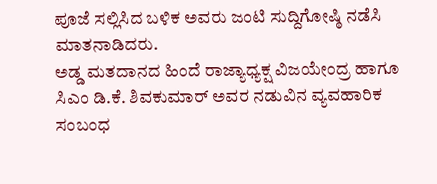ಪೂಜೆ ಸಲ್ಲಿಸಿದ ಬಳಿಕ ಅವರು ಜಂಟಿ ಸುದ್ದಿಗೋಷ್ಠಿ ನಡೆಸಿ ಮಾತನಾಡಿದರು.
ಅಡ್ಡ ಮತದಾನದ ಹಿಂದೆ ರಾಜ್ಯಾಧ್ಯಕ್ಷ ವಿಜಯೇಂದ್ರ ಹಾಗೂ ಸಿಎಂ ಡಿ.ಕೆ. ಶಿವಕುಮಾರ್ ಅವರ ನಡುವಿನ ವ್ಯವಹಾರಿಕ ಸಂಬಂಧ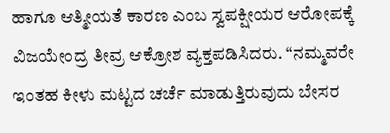ಹಾಗೂ ಆತ್ಮೀಯತೆ ಕಾರಣ ಎಂಬ ಸ್ವಪಕ್ಷೀಯರ ಆರೋಪಕ್ಕೆ ವಿಜಯೇಂದ್ರ ತೀವ್ರ ಆಕ್ರೋಶ ವ್ಯಕ್ತಪಡಿಸಿದರು. “ನಮ್ಮವರೇ ಇಂತಹ ಕೀಳು ಮಟ್ಟದ ಚರ್ಚೆ ಮಾಡುತ್ತಿರುವುದು ಬೇಸರ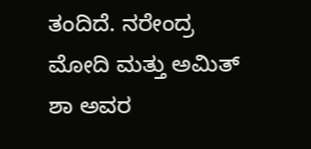ತಂದಿದೆ. ನರೇಂದ್ರ ಮೋದಿ ಮತ್ತು ಅಮಿತ್ ಶಾ ಅವರ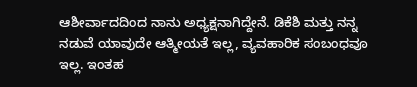ಆಶೀರ್ವಾದದಿಂದ ನಾನು ಅಧ್ಯಕ್ಷನಾಗಿದ್ದೇನೆ. ಡಿಕೆಶಿ ಮತ್ತು ನನ್ನ ನಡುವೆ ಯಾವುದೇ ಆತ್ಮೀಯತೆ ಇಲ್ಲ, ವ್ಯವಹಾರಿಕ ಸಂಬಂಧವೂ ಇಲ್ಲ. ಇಂತಹ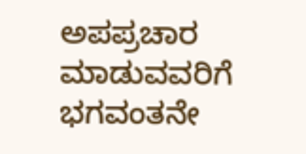ಅಪಪ್ರಚಾರ ಮಾಡುವವರಿಗೆ ಭಗವಂತನೇ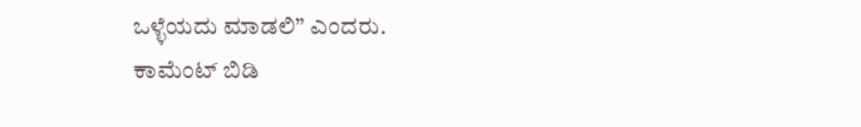ಒಳ್ಳೆಯದು ಮಾಡಲಿ” ಎಂದರು.
ಕಾಮೆಂಟ್ ಬಿಡಿ